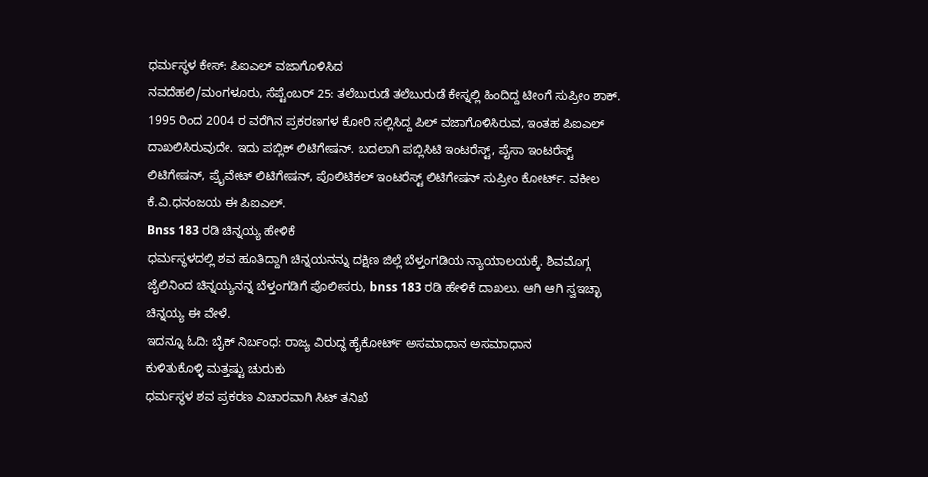ಧರ್ಮಸ್ಥಳ ಕೇಸ್: ಪಿಐಎಲ್ ವಜಾಗೊಳಿಸಿದ
ನವದೆಹಲಿ/ಮಂಗಳೂರು, ಸೆಪ್ಟೆಂಬರ್ 25: ತಲೆಬುರುಡೆ ತಲೆಬುರುಡೆ ಕೇಸ್ನಲ್ಲಿ ಹಿಂದಿದ್ದ ಟೀಂಗೆ ಸುಪ್ರೀಂ ಶಾಕ್. 1995 ರಿಂದ 2004 ರ ವರೆಗಿನ ಪ್ರಕರಣಗಳ ಕೋರಿ ಸಲ್ಲಿಸಿದ್ದ ಪಿಲ್ ವಜಾಗೊಳಿಸಿರುವ, ಇಂತಹ ಪಿಐಎಲ್ ದಾಖಲಿಸಿರುವುದೇ. ಇದು ಪಬ್ಲಿಕ್ ಲಿಟಿಗೇಷನ್. ಬದಲಾಗಿ ಪಬ್ಲಿಸಿಟಿ ಇಂಟರೆಸ್ಟ್, ಪೈಸಾ ಇಂಟರೆಸ್ಟ್ ಲಿಟಿಗೇಷನ್, ಪ್ರೈವೇಟ್ ಲಿಟಿಗೇಷನ್, ಪೊಲಿಟಿಕಲ್ ಇಂಟರೆಸ್ಟ್ ಲಿಟಿಗೇಷನ್ ಸುಪ್ರೀಂ ಕೋರ್ಟ್. ವಕೀಲ ಕೆ.ವಿ.ಧನಂಜಯ ಈ ಪಿಐಎಲ್.
Bnss 183 ರಡಿ ಚಿನ್ನಯ್ಯ ಹೇಳಿಕೆ
ಧರ್ಮಸ್ಥಳದಲ್ಲಿ ಶವ ಹೂತಿದ್ದಾಗಿ ಚಿನ್ನಯನನ್ನು ದಕ್ಷಿಣ ಜಿಲ್ಲೆ ಬೆಳ್ತಂಗಡಿಯ ನ್ಯಾಯಾಲಯಕ್ಕೆ. ಶಿವಮೊಗ್ಗ ಜೈಲಿನಿಂದ ಚಿನ್ನಯ್ಯನನ್ನ ಬೆಳ್ತಂಗಡಿಗೆ ಪೊಲೀಸರು, bnss 183 ರಡಿ ಹೇಳಿಕೆ ದಾಖಲು. ಆಗಿ ಆಗಿ ಸ್ವಇಚ್ಛಾ ಚಿನ್ನಯ್ಯ ಈ ವೇಳೆ.
ಇದನ್ನೂ ಓದಿ: ಬೈಕ್ ನಿರ್ಬಂಧ: ರಾಜ್ಯ ವಿರುದ್ಧ ಹೈಕೋರ್ಟ್ ಅಸಮಾಧಾನ ಅಸಮಾಧಾನ
ಕುಳಿತುಕೊಳ್ಳಿ ಮತ್ತಷ್ಟು ಚುರುಕು
ಧರ್ಮಸ್ಥಳ ಶವ ಪ್ರಕರಣ ವಿಚಾರವಾಗಿ ಸಿಟ್ ತನಿಖೆ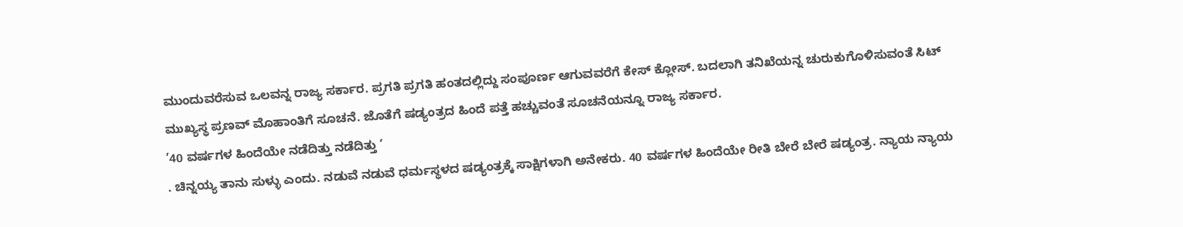ಮುಂದುವರೆಸುವ ಒಲವನ್ನ ರಾಜ್ಯ ಸರ್ಕಾರ. ಪ್ರಗತಿ ಪ್ರಗತಿ ಹಂತದಲ್ಲಿದ್ದು ಸಂಪೂರ್ಣ ಆಗುವವರೆಗೆ ಕೇಸ್ ಕ್ಲೋಸ್. ಬದಲಾಗಿ ತನಿಖೆಯನ್ನ ಚುರುಕುಗೊಳಿಸುವಂತೆ ಸಿಟ್ ಮುಖ್ಯಸ್ಥ ಪ್ರಣವ್ ಮೊಹಾಂತಿಗೆ ಸೂಚನೆ. ಜೊತೆಗೆ ಷಡ್ಯಂತ್ರದ ಹಿಂದೆ ಪತ್ತೆ ಹಚ್ಚುವಂತೆ ಸೂಚನೆಯನ್ನೂ ರಾಜ್ಯ ಸರ್ಕಾರ.
’40 ವರ್ಷಗಳ ಹಿಂದೆಯೇ ನಡೆದಿತ್ತು ನಡೆದಿತ್ತು ‘
. ಚಿನ್ನಯ್ಯ ತಾನು ಸುಳ್ಳು ಎಂದು. ನಡುವೆ ನಡುವೆ ಧರ್ಮಸ್ಥಳದ ಷಡ್ಯಂತ್ರಕ್ಕೆ ಸಾಕ್ಷಿಗಳಾಗಿ ಅನೇಕರು. 40 ವರ್ಷಗಳ ಹಿಂದೆಯೇ ರೀತಿ ಬೇರೆ ಬೇರೆ ಷಡ್ಯಂತ್ರ. ನ್ಯಾಯ ನ್ಯಾಯ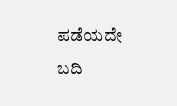ಪಡೆಯದೇ ಬದಿ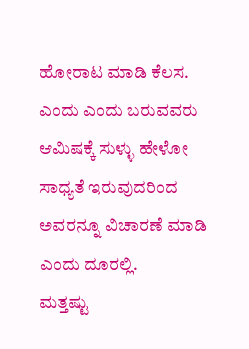ಹೋರಾಟ ಮಾಡಿ ಕೆಲಸ. ಎಂದು ಎಂದು ಬರುವವರು ಆಮಿಷಕ್ಕೆ ಸುಳ್ಳು ಹೇಳೋ ಸಾಧ್ಯತೆ ಇರುವುದರಿಂದ ಅವರನ್ನೂ ವಿಚಾರಣೆ ಮಾಡಿ ಎಂದು ದೂರಲ್ಲಿ.
ಮತ್ತಷ್ಟು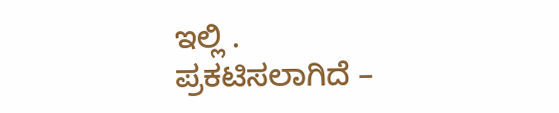ಇಲ್ಲಿ .
ಪ್ರಕಟಿಸಲಾಗಿದೆ –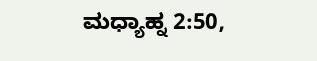ಮಧ್ಯಾಹ್ನ 2:50,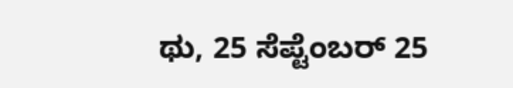ಥು, 25 ಸೆಪ್ಟೆಂಬರ್ 25